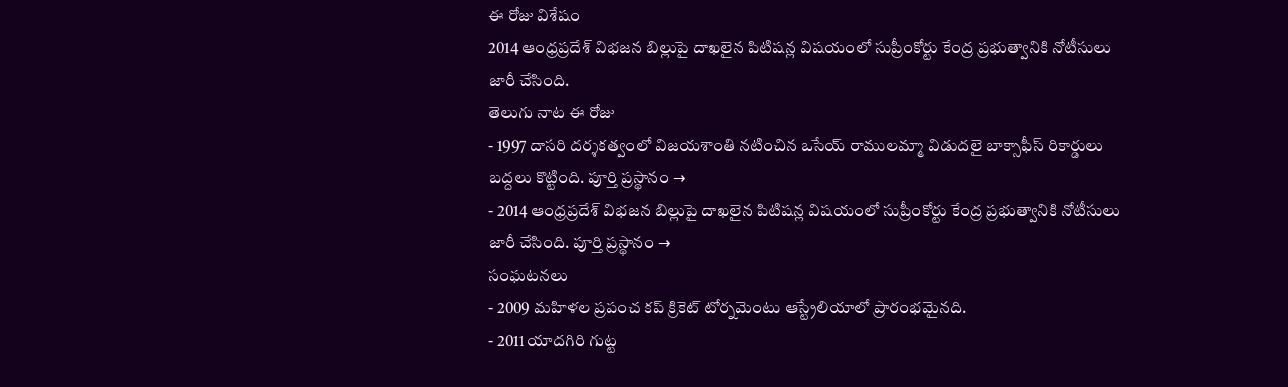ఈ రోజు విశేషం
2014 ఆంధ్రప్రదేశ్ విభజన బిల్లుపై దాఖలైన పిటిషన్ల విషయంలో సుప్రీంకోర్టు కేంద్ర ప్రభుత్వానికి నోటీసులు జారీ చేసింది.
తెలుగు నాట ఈ రోజు
- 1997 దాసరి దర్శకత్వంలో విజయశాంతి నటించిన ఒసేయ్ రాములమ్మా విడుదలై బాక్సాఫీస్ రికార్డులు బద్దలు కొట్టింది. పూర్తి ప్రస్థానం →
- 2014 ఆంధ్రప్రదేశ్ విభజన బిల్లుపై దాఖలైన పిటిషన్ల విషయంలో సుప్రీంకోర్టు కేంద్ర ప్రభుత్వానికి నోటీసులు జారీ చేసింది. పూర్తి ప్రస్థానం →
సంఘటనలు
- 2009 మహిళల ప్రపంచ కప్ క్రికెట్ టోర్నమెంటు ఆస్ట్రేలియాలో ప్రారంభమైనది.
- 2011 యాదగిరి గుట్ట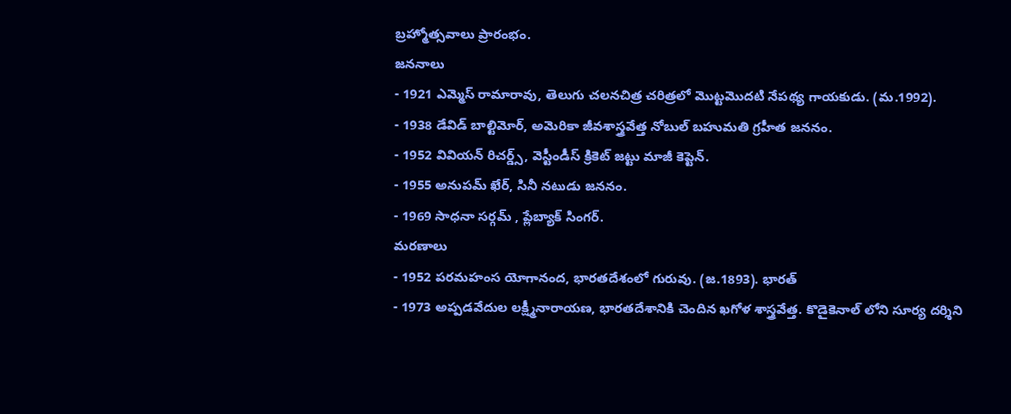బ్రహ్మోత్సవాలు ప్రారంభం.
జననాలు
- 1921 ఎమ్మెస్ రామారావు, తెలుగు చలనచిత్ర చరిత్రలో మొట్టమొదటి నేపథ్య గాయకుడు. (మ.1992).
- 1938 డేవిడ్ బాల్టిమోర్, అమెరికా జీవశాస్త్రవేత్త నోబుల్ బహుమతి గ్రహీత జననం.
- 1952 వివియన్ రిచర్డ్స్, వెస్టీండీస్ క్రికెట్ జట్టు మాజీ కెప్టెన్.
- 1955 అనుపమ్ ఖేర్, సినీ నటుడు జననం.
- 1969 సాధనా సర్గమ్ , ప్లేబ్యాక్ సింగర్.
మరణాలు
- 1952 పరమహంస యోగానంద, భారతదేశంలో గురువు. (జ.1893). భారత్
- 1973 అప్పడవేదుల లక్ష్మీనారాయణ, భారతదేశానికి చెందిన ఖగోళ శాస్త్రవేత్త. కొడైకెనాల్ లోని సూర్య దర్శిని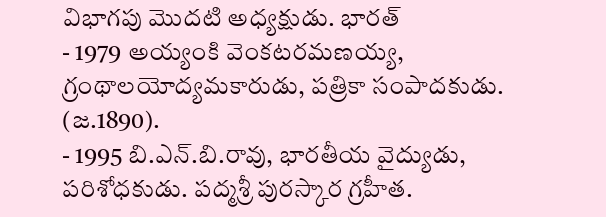విభాగపు మొదటి అధ్యక్షుడు. భారత్
- 1979 అయ్యంకి వెంకటరమణయ్య, గ్రంథాలయోద్యమకారుడు, పత్రికా సంపాదకుడు. (జ.1890).
- 1995 బి.ఎన్.బి.రావు, భారతీయ వైద్యుడు, పరిశోధకుడు. పద్మశ్రీ పురస్కార గ్రహీత.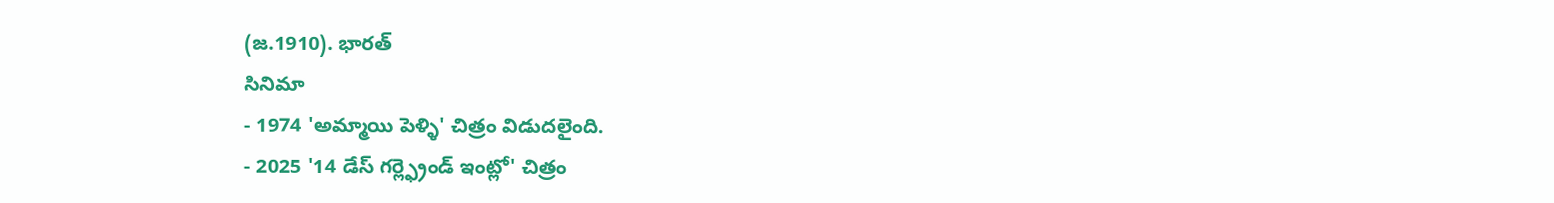(జ.1910). భారత్
సినిమా
- 1974 'అమ్మాయి పెళ్ళి' చిత్రం విడుదలైంది.
- 2025 '14 డేస్ గర్ల్ఫ్రెండ్ ఇంట్లో' చిత్రం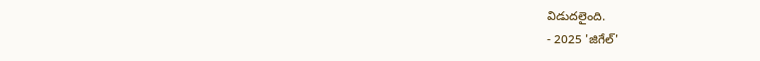విడుదలైంది.
- 2025 'జిగేల్'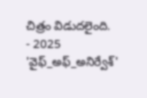చిత్రం విడుదలైంది.
- 2025 'వైఫ్_అఫ్_అనిర్వేశ్'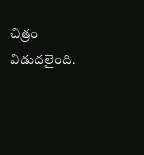చిత్రం విడుదలైంది.